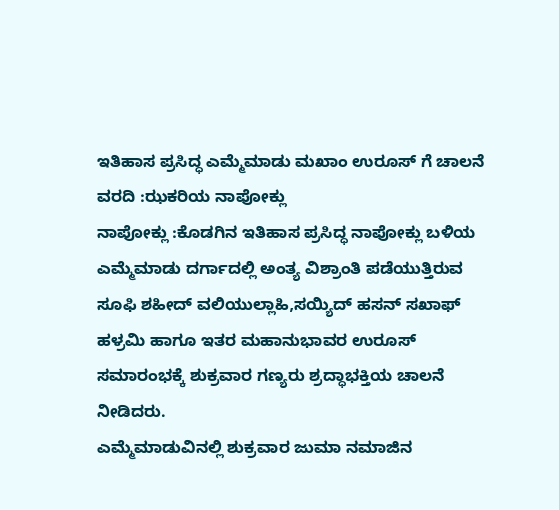ಇತಿಹಾಸ ಪ್ರಸಿದ್ಧ ಎಮ್ಮೆಮಾಡು ಮಖಾಂ ಉರೂಸ್ ಗೆ ಚಾಲನೆ
ವರದಿ :ಝಕರಿಯ ನಾಪೋಕ್ಲು
ನಾಪೋಕ್ಲು :ಕೊಡಗಿನ ಇತಿಹಾಸ ಪ್ರಸಿದ್ಧ ನಾಪೋಕ್ಲು ಬಳಿಯ ಎಮ್ಮೆಮಾಡು ದರ್ಗಾದಲ್ಲಿ ಅಂತ್ಯ ವಿಶ್ರಾಂತಿ ಪಡೆಯುತ್ತಿರುವ ಸೂಫಿ ಶಹೀದ್ ವಲಿಯುಲ್ಲಾಹಿ,ಸಯ್ಯಿದ್ ಹಸನ್ ಸಖಾಫ್ ಹಳ್ರಮಿ ಹಾಗೂ ಇತರ ಮಹಾನುಭಾವರ ಉರೂಸ್ ಸಮಾರಂಭಕ್ಕೆ ಶುಕ್ರವಾರ ಗಣ್ಯರು ಶ್ರದ್ಧಾಭಕ್ತಿಯ ಚಾಲನೆ ನೀಡಿದರು.
ಎಮ್ಮೆಮಾಡುವಿನಲ್ಲಿ ಶುಕ್ರವಾರ ಜುಮಾ ನಮಾಜಿನ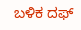ಬಳಿಕ ದಫ್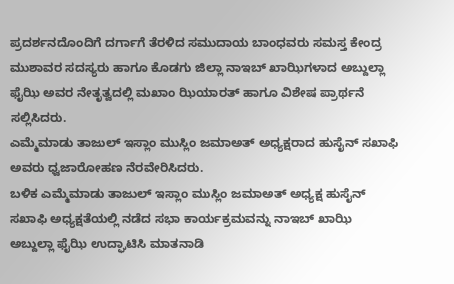ಪ್ರದರ್ಶನದೊಂದಿಗೆ ದರ್ಗಾಗೆ ತೆರಳಿದ ಸಮುದಾಯ ಬಾಂಧವರು ಸಮಸ್ತ ಕೇಂದ್ರ ಮುಶಾವರ ಸದಸ್ಯರು ಹಾಗೂ ಕೊಡಗು ಜಿಲ್ಲಾ ನಾಇಬ್ ಖಾಝಿಗಳಾದ ಅಬ್ದುಲ್ಲಾ ಫೈಝಿ ಅವರ ನೇತೃತ್ವದಲ್ಲಿ ಮಖಾಂ ಝಿಯಾರತ್ ಹಾಗೂ ವಿಶೇಷ ಪ್ರಾರ್ಥನೆ ಸಲ್ಲಿಸಿದರು.
ಎಮ್ಮೆಮಾಡು ತಾಜುಲ್ ಇಸ್ಲಾಂ ಮುಸ್ಲಿಂ ಜಮಾಅತ್ ಅಧ್ಯಕ್ಷರಾದ ಹುಸೈನ್ ಸಖಾಫಿ ಅವರು ಧ್ವಜಾರೋಹಣ ನೆರವೇರಿಸಿದರು.
ಬಳಿಕ ಎಮ್ಮೆಮಾಡು ತಾಜುಲ್ ಇಸ್ಲಾಂ ಮುಸ್ಲಿಂ ಜಮಾಅತ್ ಅಧ್ಯಕ್ಷ ಹುಸೈನ್ ಸಖಾಫಿ ಅಧ್ಯಕ್ಷತೆಯಲ್ಲಿ ನಡೆದ ಸಭಾ ಕಾರ್ಯಕ್ರಮವನ್ನು ನಾಇಬ್ ಖಾಝಿ ಅಬ್ದುಲ್ಲಾ ಫೈಝಿ ಉದ್ಘಾಟಿಸಿ ಮಾತನಾಡಿ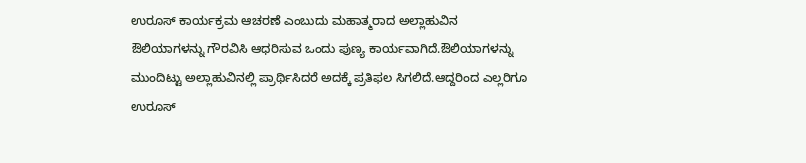ಉರೂಸ್ ಕಾರ್ಯಕ್ರಮ ಆಚರಣೆ ಎಂಬುದು ಮಹಾತ್ಮರಾದ ಅಲ್ಲಾಹುವಿನ ಔಲಿಯಾಗಳನ್ನು ಗೌರವಿಸಿ ಆಧರಿಸುವ ಒಂದು ಪುಣ್ಯ ಕಾರ್ಯವಾಗಿದೆ.ಔಲಿಯಾಗಳನ್ನು ಮುಂದಿಟ್ಟು ಅಲ್ಲಾಹುವಿನಲ್ಲಿ ಪ್ರಾರ್ಥಿಸಿದರೆ ಅದಕ್ಕೆ ಪ್ರತಿಫಲ ಸಿಗಲಿದೆ.ಆದ್ದರಿಂದ ಎಲ್ಲರಿಗೂ ಉರೂಸ್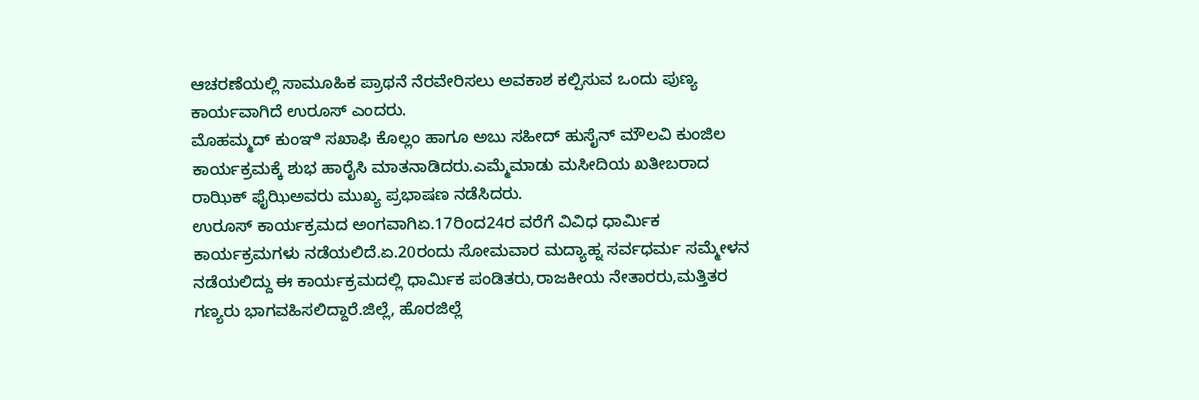ಆಚರಣೆಯಲ್ಲಿ ಸಾಮೂಹಿಕ ಪ್ರಾಥನೆ ನೆರವೇರಿಸಲು ಅವಕಾಶ ಕಲ್ಪಿಸುವ ಒಂದು ಪುಣ್ಯ ಕಾರ್ಯವಾಗಿದೆ ಉರೂಸ್ ಎಂದರು.
ಮೊಹಮ್ಮದ್ ಕುಂಞಿ ಸಖಾಫಿ ಕೊಲ್ಲಂ ಹಾಗೂ ಅಬು ಸಹೀದ್ ಹುಸೈನ್ ಮೌಲವಿ ಕುಂಜಿಲ ಕಾರ್ಯಕ್ರಮಕ್ಕೆ ಶುಭ ಹಾರೈಸಿ ಮಾತನಾಡಿದರು.ಎಮ್ಮೆಮಾಡು ಮಸೀದಿಯ ಖತೀಬರಾದ ರಾಝಿಕ್ ಫೈಝಿಅವರು ಮುಖ್ಯ ಪ್ರಭಾಷಣ ನಡೆಸಿದರು.
ಉರೂಸ್ ಕಾರ್ಯಕ್ರಮದ ಅಂಗವಾಗಿಏ.17ರಿಂದ24ರ ವರೆಗೆ ವಿವಿಧ ಧಾರ್ಮಿಕ ಕಾರ್ಯಕ್ರಮಗಳು ನಡೆಯಲಿದೆ.ಏ.20ರಂದು ಸೋಮವಾರ ಮದ್ಯಾಹ್ನ ಸರ್ವಧರ್ಮ ಸಮ್ಮೇಳನ ನಡೆಯಲಿದ್ದು ಈ ಕಾರ್ಯಕ್ರಮದಲ್ಲಿ ಧಾರ್ಮಿಕ ಪಂಡಿತರು,ರಾಜಕೀಯ ನೇತಾರರು,ಮತ್ತಿತರ ಗಣ್ಯರು ಭಾಗವಹಿಸಲಿದ್ದಾರೆ.ಜಿಲ್ಲೆ, ಹೊರಜಿಲ್ಲೆ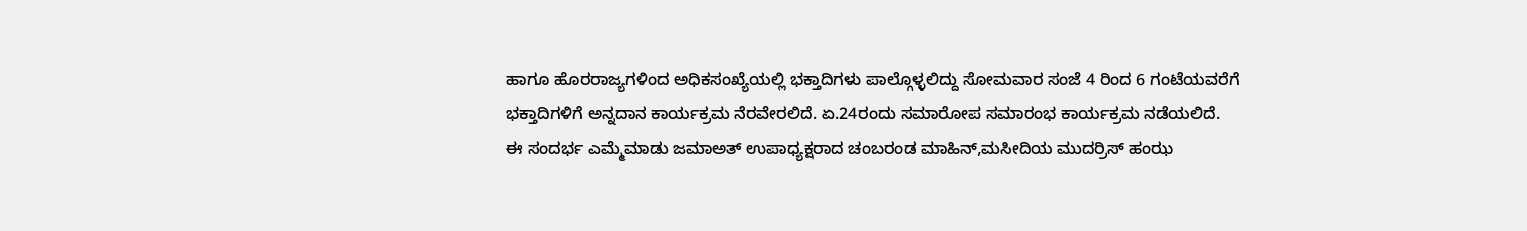ಹಾಗೂ ಹೊರರಾಜ್ಯಗಳಿಂದ ಅಧಿಕಸಂಖ್ಯೆಯಲ್ಲಿ ಭಕ್ತಾದಿಗಳು ಪಾಲ್ಗೊಳ್ಳಲಿದ್ದು ಸೋಮವಾರ ಸಂಜೆ 4 ರಿಂದ 6 ಗಂಟೆಯವರೆಗೆ ಭಕ್ತಾದಿಗಳಿಗೆ ಅನ್ನದಾನ ಕಾರ್ಯಕ್ರಮ ನೆರವೇರಲಿದೆ. ಏ.24ರಂದು ಸಮಾರೋಪ ಸಮಾರಂಭ ಕಾರ್ಯಕ್ರಮ ನಡೆಯಲಿದೆ.
ಈ ಸಂದರ್ಭ ಎಮ್ಮೆಮಾಡು ಜಮಾಅತ್ ಉಪಾಧ್ಯಕ್ಷರಾದ ಚಂಬರಂಡ ಮಾಹಿನ್,ಮಸೀದಿಯ ಮುದರ್ರಿಸ್ ಹಂಝ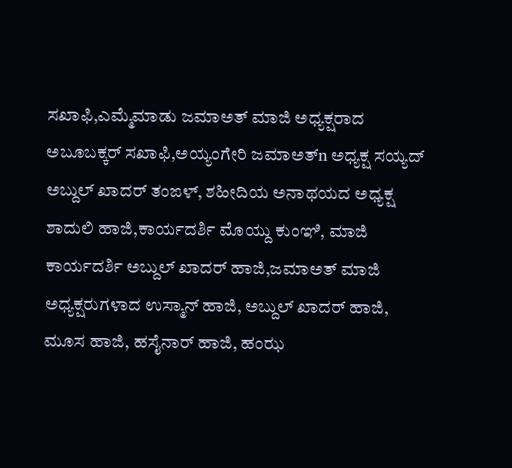ಸಖಾಫಿ,ಎಮ್ಮೆಮಾಡು ಜಮಾಅತ್ ಮಾಜಿ ಅಧ್ಯಕ್ಷರಾದ ಅಬೂಬಕ್ಕರ್ ಸಖಾಫಿ,ಅಯ್ಯಂಗೇರಿ ಜಮಾಅತ್n ಅಧ್ಯಕ್ಷ ಸಯ್ಯದ್ ಅಬ್ದುಲ್ ಖಾದರ್ ತಂಙಳ್, ಶಹೀದಿಯ ಅನಾಥಯದ ಅಧ್ಯಕ್ಷ ಶಾದುಲಿ ಹಾಜಿ,ಕಾರ್ಯದರ್ಶಿ ಮೊಯ್ದು ಕುಂಞಿ, ಮಾಜಿ ಕಾರ್ಯದರ್ಶಿ ಅಬ್ದುಲ್ ಖಾದರ್ ಹಾಜಿ,ಜಮಾಅತ್ ಮಾಜಿ ಅಧ್ಯಕ್ಷರುಗಳಾದ ಉಸ್ಮಾನ್ ಹಾಜಿ, ಅಬ್ದುಲ್ ಖಾದರ್ ಹಾಜಿ, ಮೂಸ ಹಾಜಿ, ಹಸೈನಾರ್ ಹಾಜಿ, ಹಂಝ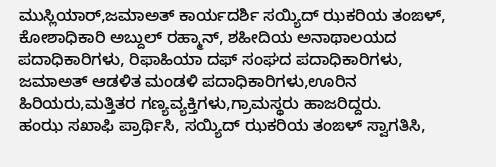ಮುಸ್ಲಿಯಾರ್,ಜಮಾಅತ್ ಕಾರ್ಯದರ್ಶಿ ಸಯ್ಯಿದ್ ಝಕರಿಯ ತಂಙಳ್, ಕೋಶಾಧಿಕಾರಿ ಅಬ್ದುಲ್ ರಹ್ಮಾನ್, ಶಹೀದಿಯ ಅನಾಥಾಲಯದ ಪದಾಧಿಕಾರಿಗಳು, ರಿಫಾಹಿಯಾ ದಫ್ ಸಂಘದ ಪದಾಧಿಕಾರಿಗಳು, ಜಮಾಅತ್ ಆಡಳಿತ ಮಂಡಳಿ ಪದಾಧಿಕಾರಿಗಳು,ಊರಿನ ಹಿರಿಯರು,ಮತ್ತಿತರ ಗಣ್ಯವ್ಯಕ್ತಿಗಳು,ಗ್ರಾಮಸ್ಥರು ಹಾಜರಿದ್ದರು.
ಹಂಝ ಸಖಾಫಿ ಪ್ರಾರ್ಥಿಸಿ, ಸಯ್ಯಿದ್ ಝಕರಿಯ ತಂಙಳ್ ಸ್ವಾಗತಿಸಿ,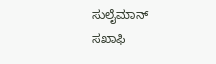ಸುಲೈಮಾನ್ ಸಖಾಫಿ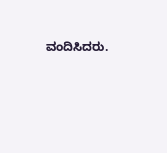ವಂದಿಸಿದರು.